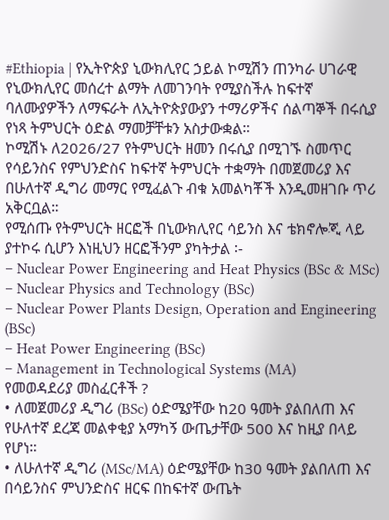#Ethiopia | የኢትዮጵያ ኒውክሊየር ኃይል ኮሚሽን ጠንካራ ሀገራዊ የኒውክሊየር መሰረተ ልማት ለመገንባት የሚያስችሉ ከፍተኛ ባለሙያዎችን ለማፍራት ለኢትዮጵያውያን ተማሪዎችና ሰልጣኞች በሩሲያ የነጻ ትምህርት ዕድል ማመቻቸቱን አስታውቋል።
ኮሚሽኑ ለ2026/27 የትምህርት ዘመን በሩሲያ በሚገኙ ስመጥር የሳይንስና የምህንድስና ከፍተኛ ትምህርት ተቋማት በመጀመሪያ እና በሁለተኛ ዲግሪ መማር የሚፈልጉ ብቁ አመልካቾች እንዲመዘገቡ ጥሪ አቅርቧል።
የሚሰጡ የትምህርት ዘርፎች በኒውክሊየር ሳይንስ እና ቴክኖሎጂ ላይ ያተኮሩ ሲሆን እነዚህን ዘርፎችንም ያካትታል ፡-
– Nuclear Power Engineering and Heat Physics (BSc & MSc)
– Nuclear Physics and Technology (BSc)
– Nuclear Power Plants Design, Operation and Engineering (BSc)
– Heat Power Engineering (BSc)
– Management in Technological Systems (MA)
የመወዳደሪያ መስፈርቶች ?
• ለመጀመሪያ ዲግሪ (BSc) ዕድሜያቸው ከ20 ዓመት ያልበለጠ እና የሁለተኛ ደረጃ መልቀቂያ አማካኝ ውጤታቸው 500 እና ከዚያ በላይ የሆነ።
• ለሁለተኛ ዲግሪ (MSc/MA) ዕድሜያቸው ከ30 ዓመት ያልበለጠ እና በሳይንስና ምህንድስና ዘርፍ በከፍተኛ ውጤት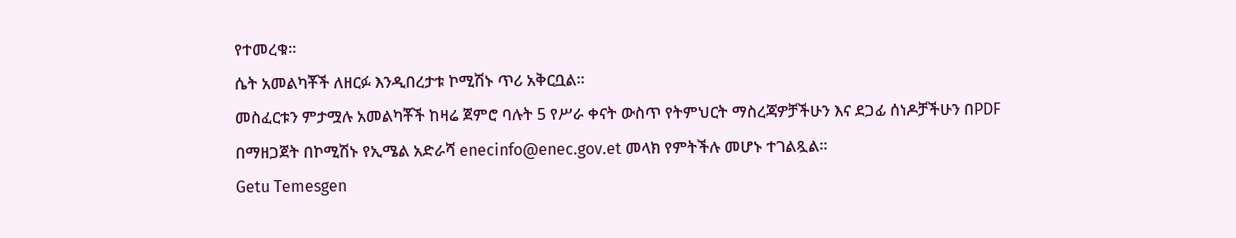የተመረቁ።
ሴት አመልካቾች ለዘርፉ እንዲበረታቱ ኮሚሽኑ ጥሪ አቅርቧል።
መስፈርቱን ምታሟሉ አመልካቾች ከዛሬ ጀምሮ ባሉት 5 የሥራ ቀናት ውስጥ የትምህርት ማስረጃዎቻችሁን እና ደጋፊ ሰነዶቻችሁን በPDF በማዘጋጀት በኮሚሽኑ የኢሜል አድራሻ enecinfo@enec.gov.et መላክ የምትችሉ መሆኑ ተገልጿል።
Getu Temesgen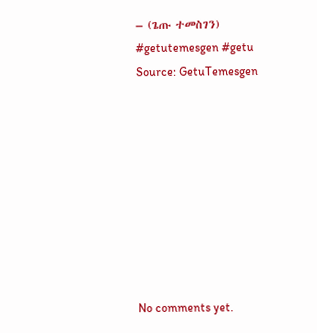– (ጌጡ ተመስገን)
#getutemesgen #getu
Source: GetuTemesgen









No comments yet.